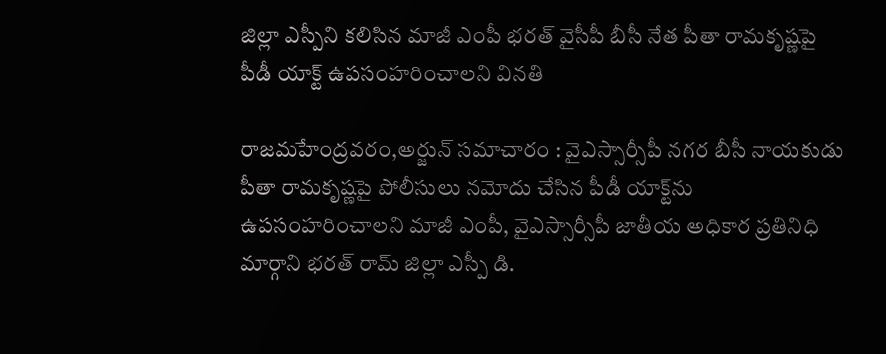జిల్లా ఎస్పీని కలిసిన మాజీ ఎంపీ భరత్ వైసీపీ బీసీ నేత పీతా రామకృష్ణపై పీడీ యాక్ట్ ఉపసంహరించాలని వినతి

రాజమహేంద్రవరం,అర్జున్ సమాచారం : వైఎస్సార్సీపీ నగర బీసీ నాయకుడు పీతా రామకృష్ణపై పోలీసులు నమోదు చేసిన పీడీ యాక్ట్‌ను ఉపసంహరించాలని మాజీ ఎంపీ, వైఎస్సార్సీపీ జాతీయ అధికార ప్రతినిధి మార్గాని భరత్ రామ్ జిల్లా ఎస్పీ డి.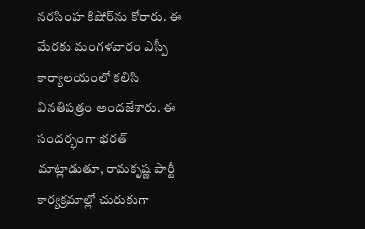నరసింహ కిషోర్‌ను కోరారు. ఈ మేరకు మంగళవారం ఎస్పీ కార్యాలయంలో కలిసి వినతిపత్రం అందజేశారు. ఈ సందర్భంగా భరత్ మాట్లాడుతూ, రామకృష్ణ పార్టీ కార్యక్రమాల్లో చురుకుగా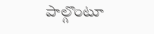పాల్గొంటూ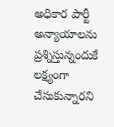అధికార పార్టీ అన్యాయాలను ప్రశ్నిస్తున్నందుకే లక్ష్యంగా చేసుకున్నారని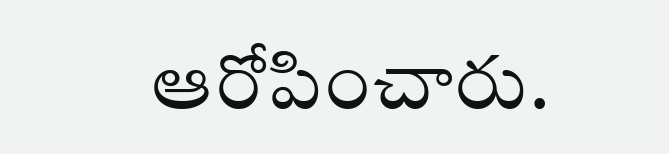ఆరోపించారు.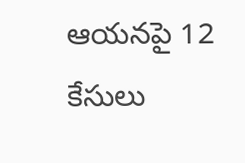ఆయనపై 12 కేసులు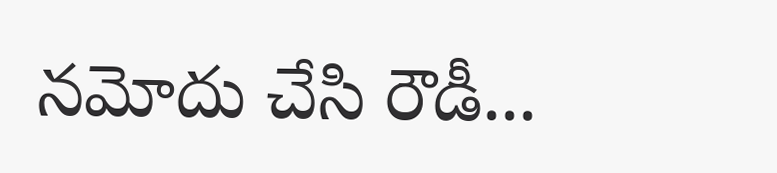నమోదు చేసి రౌడీ...